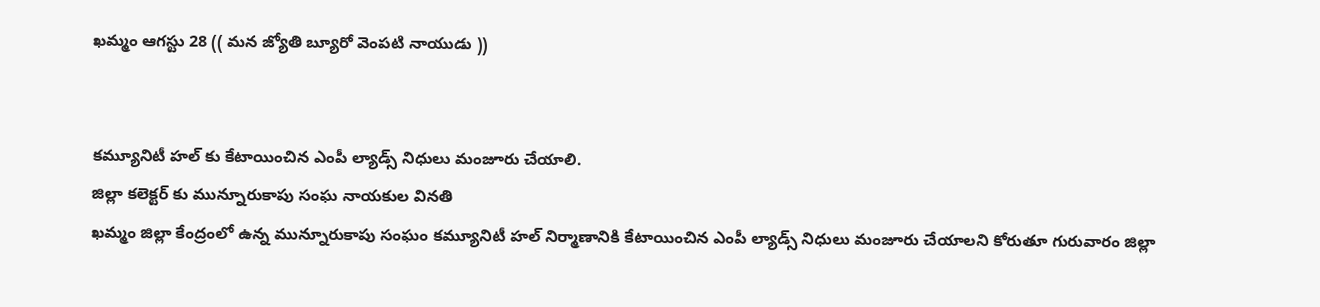ఖమ్మం ఆగస్టు 28 (( మన జ్యోతి బ్యూరో వెంపటి నాయుడు ))


కమ్యూనిటీ హల్ కు కేటాయించిన ఎంపీ ల్యాడ్స్ నిధులు మంజూరు చేయాలి.
జిల్లా కలెక్టర్ కు మున్నూరుకాపు సంఘ నాయకుల వినతి
ఖమ్మం జిల్లా కేంద్రంలో ఉన్న మున్నూరుకాపు సంఘం కమ్యూనిటీ హల్ నిర్మాణానికి కేటాయించిన ఎంపీ ల్యాడ్స్ నిధులు మంజూరు చేయాలని కోరుతూ గురువారం జిల్లా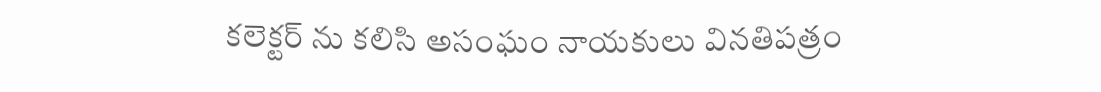కలెక్టర్ ను కలిసి అసంఘం నాయకులు వినతిపత్రం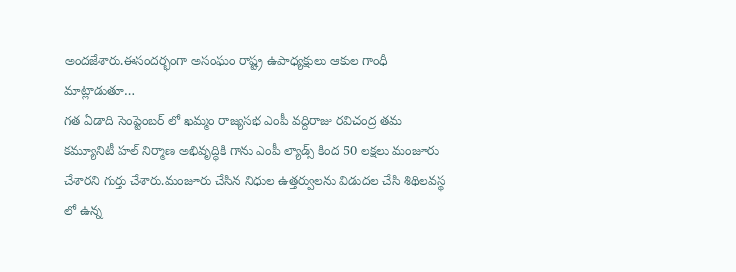అందజేశారు.ఈసందర్భంగా అసంఘం రాష్ట్ర ఉపాధ్యక్షులు ఆకుల గాంధీ మాట్లాడుతూ…
గత ఏడాది సెంప్టెంబర్ లో ఖమ్మం రాజ్యసభ ఎంపీ వద్దిరాజు రవిచంద్ర తమ కమ్యూనిటీ హల్ నిర్మాణ అభివృద్ధికి గాను ఎంపీ ల్యాడ్స్ కింద 50 లక్షలు మంజూరు చేశారని గుర్తు చేశారు.మంజూరు చేసిన నిధుల ఉత్తర్వులను విడుదల చేసి శిథిలవస్థ లో ఉన్న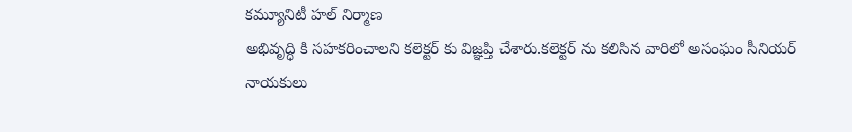కమ్యూనిటీ హల్ నిర్మాణ
అభివృద్ధి కి సహకరించాలని కలెక్టర్ కు విజ్ఞప్తి చేశారు.కలెక్టర్ ను కలిసిన వారిలో అసంఘం సీనియర్ నాయకులు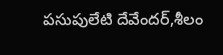పసుపులేటి దేవేందర్,శీలం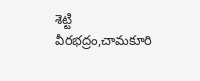శెట్టి వీరభద్రం,చామకూరి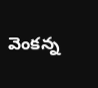వెంకన్న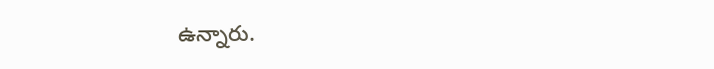ఉన్నారు.